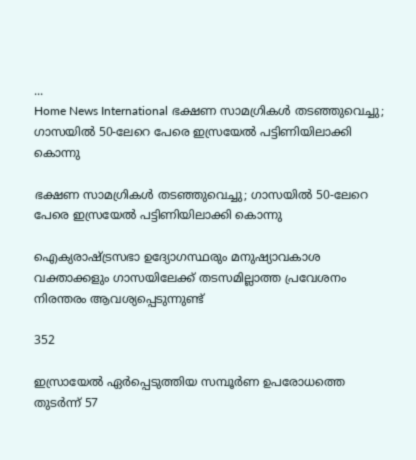...
Home News International ഭക്ഷണ സാമഗ്രികള്‍ തടഞ്ഞുവെച്ചു; ഗാസയില്‍ 50-ലേറെ പേരെ ഇസ്രയേല്‍ പട്ടിണിയിലാക്കി കൊന്നു

ഭക്ഷണ സാമഗ്രികള്‍ തടഞ്ഞുവെച്ചു; ഗാസയില്‍ 50-ലേറെ പേരെ ഇസ്രയേല്‍ പട്ടിണിയിലാക്കി കൊന്നു

ഐക്യരാഷ്ട്രസഭാ ഉദ്യോഗസ്ഥരും മനുഷ്യാവകാശ വക്താക്കളും ഗാസയിലേക്ക് തടസമില്ലാത്ത പ്രവേശനം നിരന്തരം ആവശ്യപ്പെടുന്നുണ്ട്

352

ഇസ്രായേല്‍ ഏര്‍പ്പെടുത്തിയ സമ്പൂര്‍ണ ഉപരോധത്തെ തുടർന്ന് 57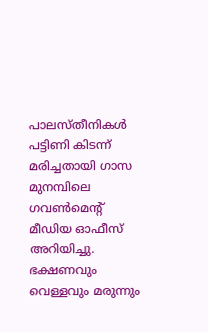പാലസ്‌തീനികള്‍ പട്ടിണി കിടന്ന് മരിച്ചതായി ഗാസ മുനമ്പിലെ ഗവണ്‍മെന്റ് മീഡിയ ഓഫീസ് അറിയിച്ചു. ഭക്ഷണവും വെള്ളവും മരുന്നും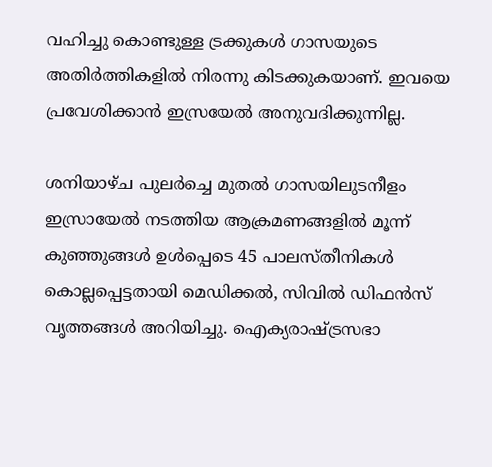വഹിച്ചു കൊണ്ടുള്ള ട്രക്കുകള്‍ ഗാസയുടെ അതിര്‍ത്തികളില്‍ നിരന്നു കിടക്കുകയാണ്. ഇവയെ പ്രവേശിക്കാൻ ഇസ്രയേൽ അനുവദിക്കുന്നില്ല.

ശനിയാഴ്‌ച പുലര്‍ച്ചെ മുതല്‍ ഗാസയിലുടനീളം ഇസ്രായേല്‍ നടത്തിയ ആക്രമണങ്ങളില്‍ മൂന്ന് കുഞ്ഞുങ്ങള്‍ ഉള്‍പ്പെടെ 45 പാലസ്‌തീനികള്‍ കൊല്ലപ്പെട്ടതായി മെഡിക്കല്‍, സിവില്‍ ഡിഫന്‍സ് വൃത്തങ്ങള്‍ അറിയിച്ചു. ഐക്യരാഷ്ട്രസഭാ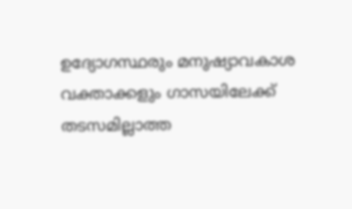ഉദ്യോഗസ്ഥരും മനുഷ്യാവകാശ വക്താക്കളും ഗാസയിലേക്ക് തടസമില്ലാത്ത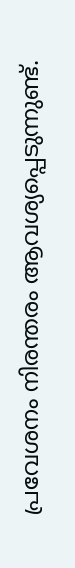പ്രവേശനം നിരന്തരം ആവശ്യപ്പെടുന്നുണ്ട്.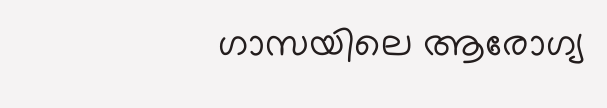ഗാസയിലെ ആരോഗ്യ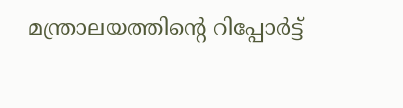മന്ത്രാലയത്തിൻ്റെ റിപ്പോർട്ട്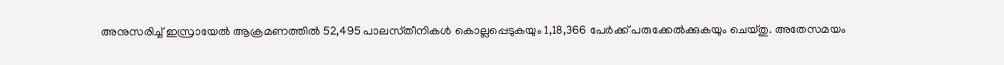അനുസരിച്ച് ഇസ്രായേൽ ആക്രമണത്തില്‍ 52,495 പാലസ്‌തീനികള്‍ കൊല്ലപ്പെടുകയും 1,18,366 പേര്‍ക്ക് പരുക്കേല്‍ക്കുകയും ചെയ്‌തു. അതേസമയം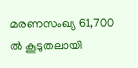മരണസംഖ്യ 61,700 ല്‍ കൂടുതലായി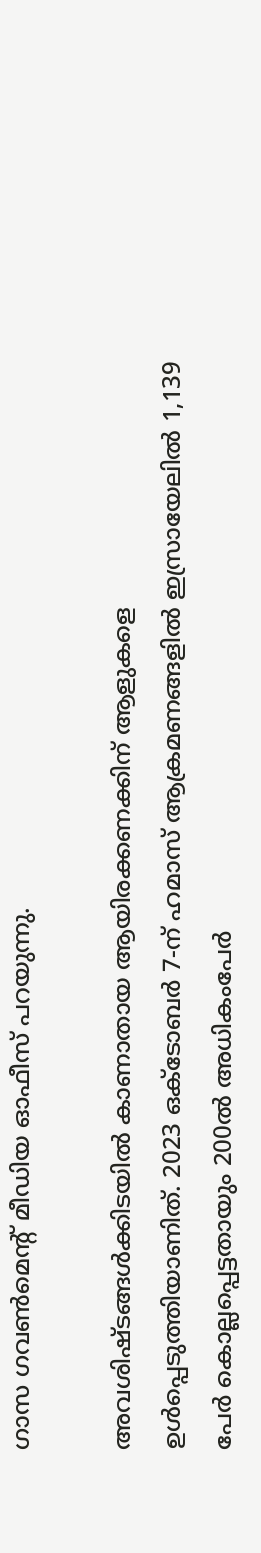ഗാസ ഗവണ്‍മെന്റ് മീഡിയ ഓഫീസ് പറയുന്നു.

അവശിഷ്ടങ്ങള്‍ക്കിടയില്‍ കാണാതായ ആയിരക്കണക്കിന് ആളുകളെ ഉൾപ്പെടുത്തിയാണിത്. 2023 ഒക്ടോബര്‍ 7-ന് ഹമാസ് ആക്രമണങ്ങളില്‍ ഇസ്രായേലില്‍ 1,139 പേര്‍ കൊല്ലപ്പെട്ടതായും 200ല്‍ അധികംപേര്‍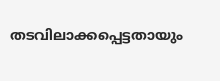തടവിലാക്കപ്പെട്ടതായും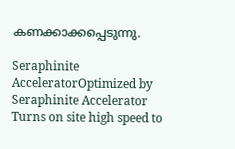കണക്കാക്കപ്പെടുന്നു.

Seraphinite AcceleratorOptimized by Seraphinite Accelerator
Turns on site high speed to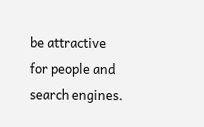be attractive for people and search engines.